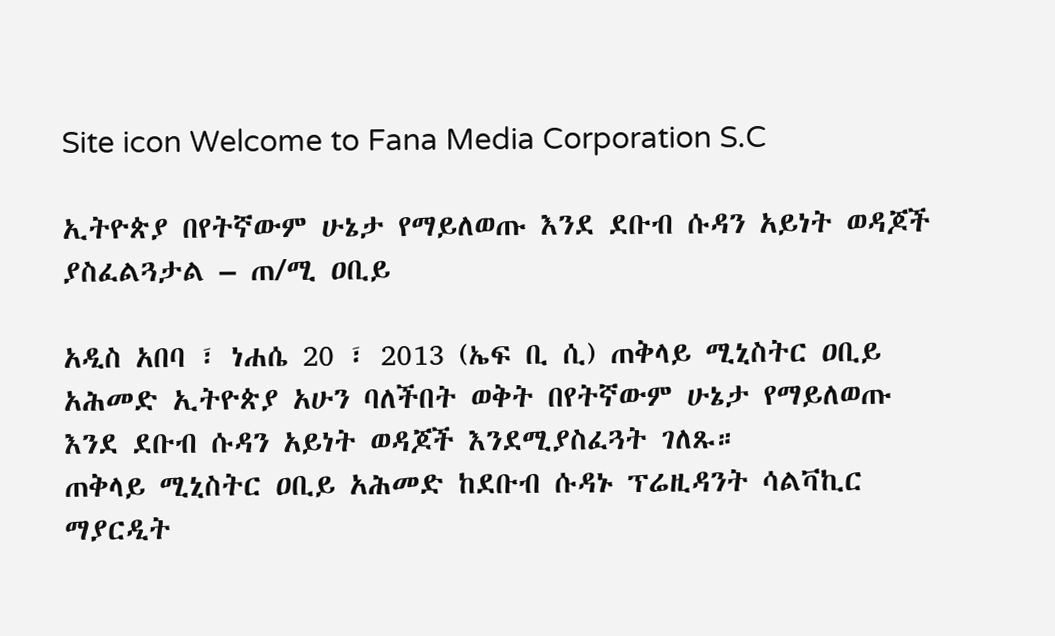Site icon Welcome to Fana Media Corporation S.C

ኢትዮጵያ በየትኛውም ሁኔታ የማይለወጡ እንደ ደቡብ ሱዳን አይነት ወዳጆች ያስፈልጓታል – ጠ/ሚ ዐቢይ

አዲስ አበባ ፣ ነሐሴ 20 ፣ 2013 (ኤፍ ቢ ሲ) ጠቅላይ ሚኒስትር ዐቢይ አሕመድ ኢትዮጵያ አሁን ባለችበት ወቅት በየትኛውም ሁኔታ የማይለወጡ እንደ ደቡብ ሱዳን አይነት ወዳጆች እንደሚያስፈጓት ገለጹ።
ጠቅላይ ሚኒስትር ዐቢይ አሕመድ ከደቡብ ሱዳኑ ፕሬዚዳንት ሳልቫኪር ማያርዲት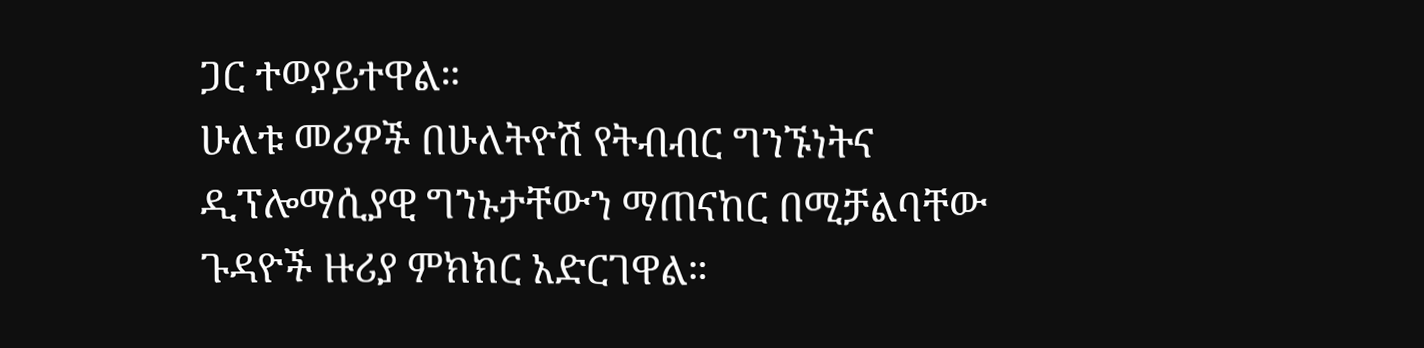ጋር ተወያይተዋል።
ሁለቱ መሪዎች በሁለትዮሽ የትብብር ግንኙነትና ዲፕሎማሲያዊ ግንኑታቸውን ማጠናከር በሚቻልባቸው ጉዳዮች ዙሪያ ምክክር አድርገዋል።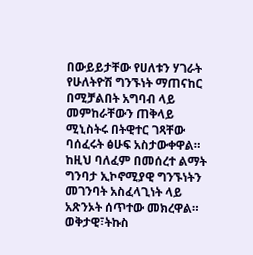በውይይታቸው የሀለቱን ሃገራት የሁለትዮሽ ግንኙነት ማጠናከር በሚቻልበት አግባብ ላይ መምከራቸውን ጠቅላይ ሚኒስትሩ በትዊተር ገጻቸው ባሰፈሩት ፅሁፍ አስታውቀዋል።
ከዚህ ባለፈም በመሰረተ ልማት ግንባታ ኢኮኖሚያዊ ግንኙነትን መገንባት አስፈላጊነት ላይ አጽንኦት ሰጥተው መክረዋል።
ወቅታዊ፣ትኩስ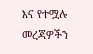እና የተሟሉ መረጃዎችን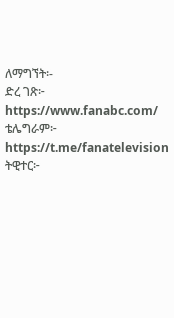ለማግኘት፡-
ድረ ገጽ፦ https://www.fanabc.com/
ቴሌግራም፦ https://t.me/fanatelevision
ትዊተር፦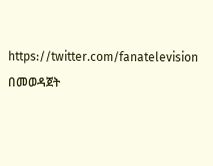https://twitter.com/fanatelevision በመወዳጀት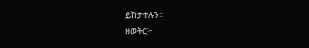ይከታተሉን፡፡
ዘወትር፦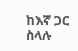ከእኛ ጋር ስላሉ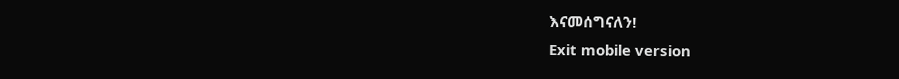እናመሰግናለን!
Exit mobile version